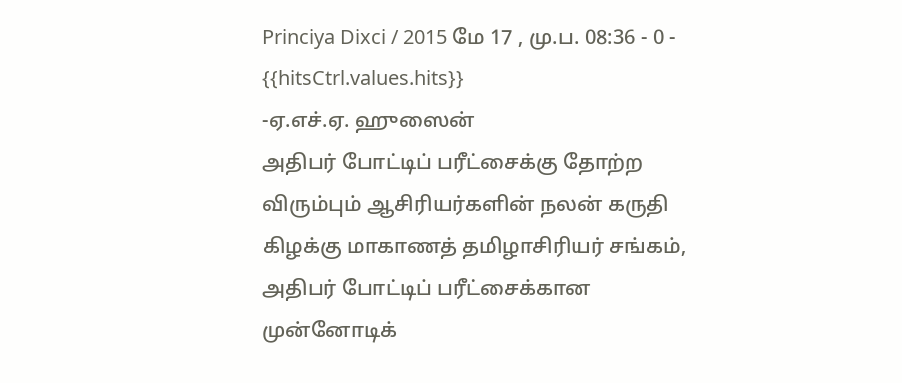Princiya Dixci / 2015 மே 17 , மு.ப. 08:36 - 0 - {{hitsCtrl.values.hits}}
-ஏ.எச்.ஏ. ஹுஸைன்
அதிபர் போட்டிப் பரீட்சைக்கு தோற்ற விரும்பும் ஆசிரியர்களின் நலன் கருதி கிழக்கு மாகாணத் தமிழாசிரியர் சங்கம், அதிபர் போட்டிப் பரீட்சைக்கான முன்னோடிக்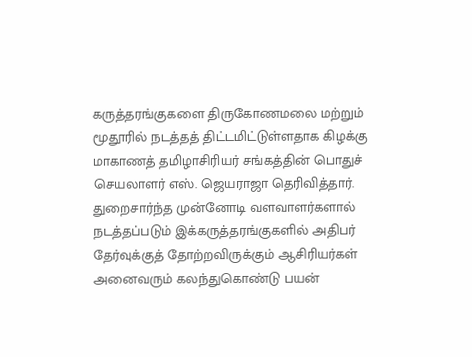கருத்தரங்குகளை திருகோணமலை மற்றும் மூதூரில் நடத்தத் திட்டமிட்டுள்ளதாக கிழக்கு மாகாணத் தமிழாசிரியர் சங்கத்தின் பொதுச் செயலாளர் எஸ். ஜெயராஜா தெரிவித்தார்.
துறைசார்ந்த முன்னோடி வளவாளர்களால் நடத்தப்படும் இக்கருத்தரங்குகளில் அதிபர் தேர்வுக்குத் தோற்றவிருக்கும் ஆசிரியர்கள் அனைவரும் கலந்துகொண்டு பயன்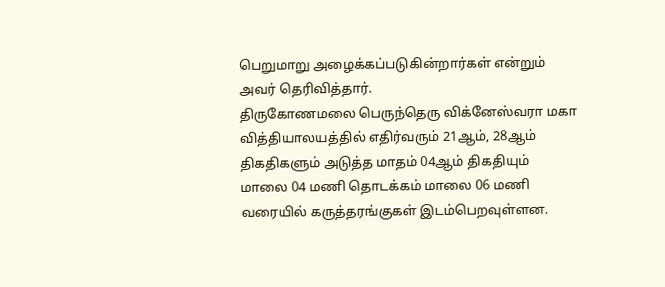பெறுமாறு அழைக்கப்படுகின்றார்கள் என்றும் அவர் தெரிவித்தார்.
திருகோணமலை பெருந்தெரு விக்னேஸ்வரா மகா வித்தியாலயத்தில் எதிர்வரும் 21ஆம், 28ஆம் திகதிகளும் அடுத்த மாதம் 04ஆம் திகதியும் மாலை 04 மணி தொடக்கம் மாலை 06 மணி வரையில் கருத்தரங்குகள் இடம்பெறவுள்ளன.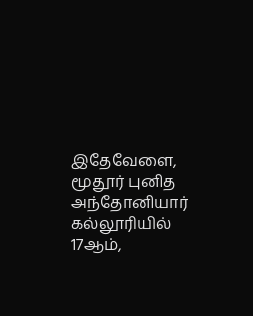இதேவேளை, மூதூர் புனித அந்தோனியார் கல்லூரியில் 17ஆம்,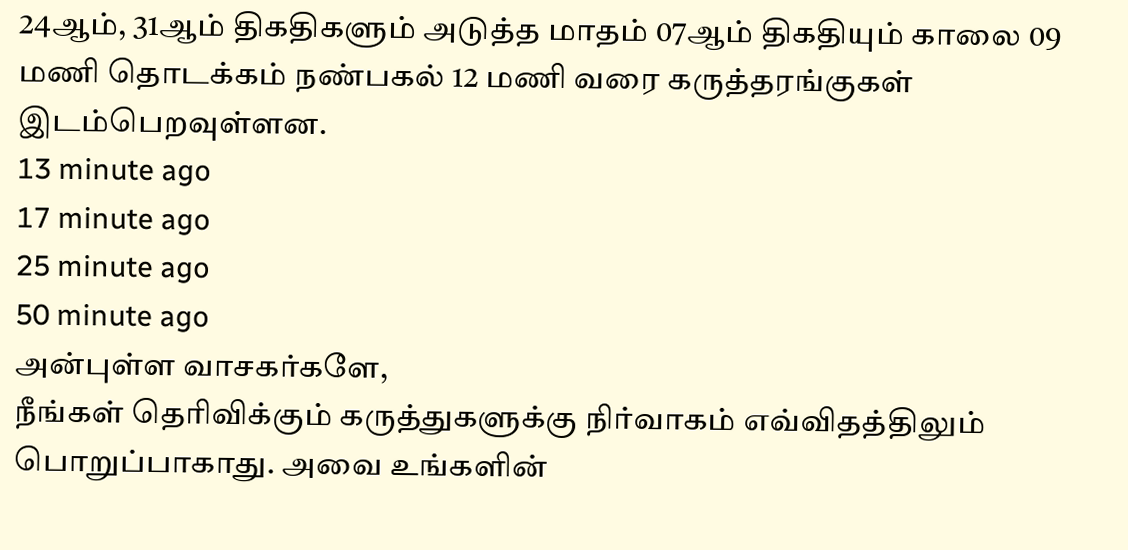24ஆம், 31ஆம் திகதிகளும் அடுத்த மாதம் 07ஆம் திகதியும் காலை 09 மணி தொடக்கம் நண்பகல் 12 மணி வரை கருத்தரங்குகள் இடம்பெறவுள்ளன.
13 minute ago
17 minute ago
25 minute ago
50 minute ago
அன்புள்ள வாசகர்களே,
நீங்கள் தெரிவிக்கும் கருத்துகளுக்கு நிர்வாகம் எவ்விதத்திலும் பொறுப்பாகாது. அவை உங்களின்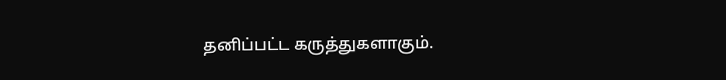தனிப்பட்ட கருத்துகளாகும்.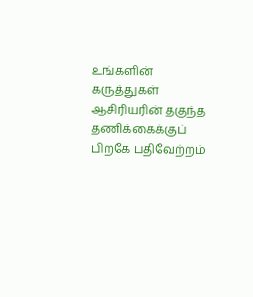உங்களின் கருத்துகள் ஆசிரியரின் தகுந்த தணிக்கைக்குப் பிறகே பதிவேற்றம்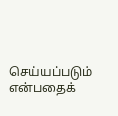செய்யப்படும் என்பதைக்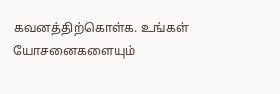கவனத்திற்கொள்க. உங்கள் யோசனைகளையும்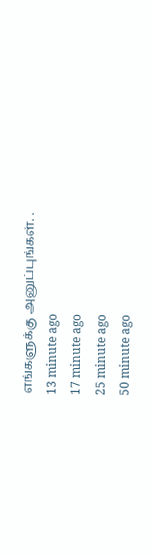எங்களுக்கு அனுப்புங்கள். .
13 minute ago
17 minute ago
25 minute ago
50 minute ago